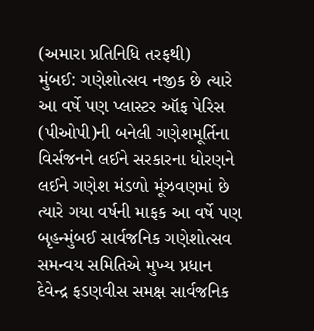(અમારા પ્રતિનિધિ તરફથી)
મુંબઈ: ગણેશોત્સવ નજીક છે ત્યારે આ વર્ષે પણ પ્લાસ્ટર ઑફ પેરિસ (પીઓપી)ની બનેલી ગણેશમૂર્તિના વિર્સજનને લઈને સરકારના ધોરણને લઈને ગણેશ મંડળો મૂંઝવણમાં છે ત્યારે ગયા વર્ષની માફક આ વર્ષે પણ બૃહન્મુંબઈ સાર્વજનિક ગણેશોત્સવ સમન્વય સમિતિએ મુખ્ય પ્રધાન દેવેન્દ્ર ફડણવીસ સમક્ષ સાર્વજનિક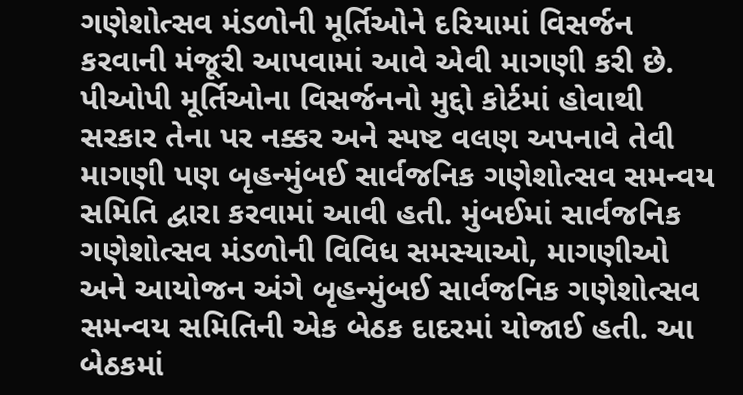ગણેશોત્સવ મંડળોની મૂર્તિઓને દરિયામાં વિસર્જન કરવાની મંજૂરી આપવામાં આવે એવી માગણી કરી છે.
પીઓપી મૂર્તિઓના વિસર્જનનો મુદ્દો કોર્ટમાં હોવાથી સરકાર તેના પર નક્કર અને સ્પષ્ટ વલણ અપનાવે તેવી માગણી પણ બૃહન્મુંબઈ સાર્વજનિક ગણેશોત્સવ સમન્વય સમિતિ દ્વારા કરવામાં આવી હતી. મુંબઈમાં સાર્વજનિક ગણેશોત્સવ મંડળોની વિવિધ સમસ્યાઓ, માગણીઓ અને આયોજન અંગે બૃહન્મુંબઈ સાર્વજનિક ગણેશોત્સવ સમન્વય સમિતિની એક બેઠક દાદરમાં યોજાઈ હતી. આ બેઠકમાં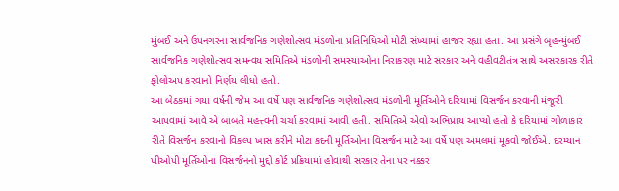મુંબઈ અને ઉપનગરના સાર્વજનિક ગણેશોત્સવ મંડળોના પ્રતિનિધિઓ મોટી સંખ્યામાં હાજર રહ્યા હતા. આ પ્રસંગે બૃહન્મુંબઈ સાર્વજનિક ગણેશોત્સવ સમન્વય સમિતિએ મંડળોની સમસ્યાઓના નિરાકરણ માટે સરકાર અને વહીવટીતંત્ર સાથે અસરકારક રીતે ફોલોઅપ કરવાનો નિર્ણય લીધો હતો.
આ બેઠકમાં ગયા વર્ષની જેમ આ વર્ષે પણ સાર્વજનિક ગણેશોત્સવ મંડળોની મૂર્તિઓને દરિયામાં વિસર્જન કરવાની મંજૂરી આપવામાં આવે એ બાબતે મહત્ત્વની ચર્ચા કરવામાં આવી હતી. સમિતિએ એવો અભિપ્રાય આપ્યો હતો કે દરિયામાં ગોળાકાર રીતે વિસર્જન કરવાનો વિકલ્પ ખાસ કરીને મોટા કદની મૂર્તિઓના વિસર્જન માટે આ વર્ષે પણ અમલમાં મૂકવો જોઈએ. દરમ્યાન પીઓપી મૂર્તિઓના વિસર્જનનો મુદ્દો કોર્ટ પ્રક્રિયામાં હોવાથી સરકાર તેના પર નક્કર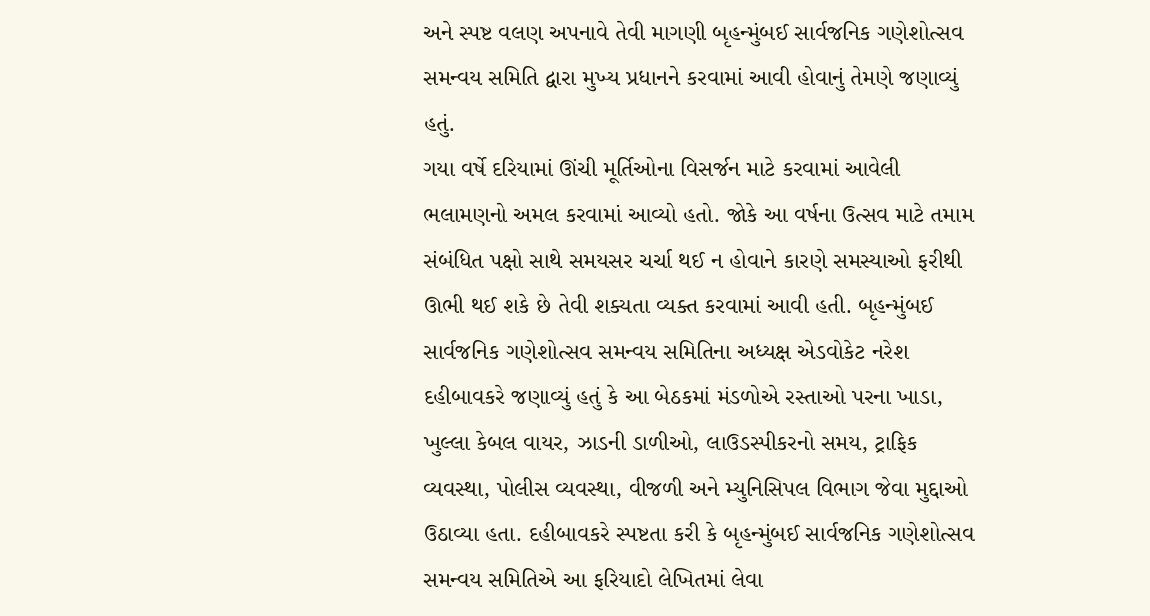અને સ્પષ્ટ વલણ અપનાવે તેવી માગણી બૃહન્મુંબઈ સાર્વજનિક ગણેશોત્સવ સમન્વય સમિતિ દ્વારા મુખ્ય પ્રધાનને કરવામાં આવી હોવાનું તેમણે જણાવ્યું હતું.
ગયા વર્ષે દરિયામાં ઊંચી મૂર્તિઓના વિસર્જન માટે કરવામાં આવેલી ભલામણનો અમલ કરવામાં આવ્યો હતો. જોકે આ વર્ષના ઉત્સવ માટે તમામ સંબંધિત પક્ષો સાથે સમયસર ચર્ચા થઈ ન હોવાને કારણે સમસ્યાઓ ફરીથી ઊભી થઈ શકે છે તેવી શક્યતા વ્યક્ત કરવામાં આવી હતી. બૃહન્મુંબઈ સાર્વજનિક ગણેશોત્સવ સમન્વય સમિતિના અધ્યક્ષ એડવોકેટ નરેશ દહીબાવકરે જણાવ્યું હતું કે આ બેઠકમાં મંડળોએ રસ્તાઓ પરના ખાડા, ખુલ્લા કેબલ વાયર, ઝાડની ડાળીઓ, લાઉડસ્પીકરનો સમય, ટ્રાફિક વ્યવસ્થા, પોલીસ વ્યવસ્થા, વીજળી અને મ્યુનિસિપલ વિભાગ જેવા મુદ્દાઓ ઉઠાવ્યા હતા. દહીબાવકરે સ્પષ્ટતા કરી કે બૃહન્મુંબઈ સાર્વજનિક ગણેશોત્સવ સમન્વય સમિતિએ આ ફરિયાદો લેખિતમાં લેવા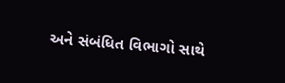અને સંબંધિત વિભાગો સાથે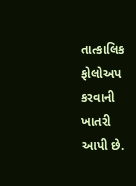તાત્કાલિક ફોલોઅપ કરવાની ખાતરી આપી છે.